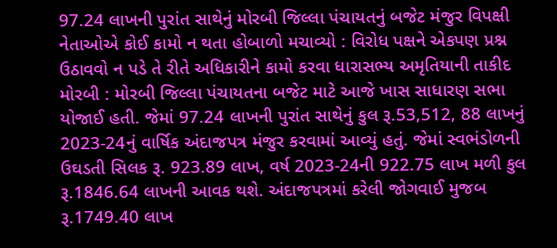97.24 લાખની પુરાંત સાથેનું મોરબી જિલ્લા પંચાયતનું બજેટ મંજુર વિપક્ષી નેતાઓએ કોઈ કામો ન થતા હોબાળો મચાવ્યો : વિરોધ પક્ષને એકપણ પ્રશ્ન ઉઠાવવો ન પડે તે રીતે અધિકારીને કામો કરવા ધારાસભ્ય અમૃતિયાની તાકીદ મોરબી : મોરબી જિલ્લા પંચાયતના બજેટ માટે આજે ખાસ સાધારણ સભા યોજાઈ હતી. જેમાં 97.24 લાખની પુરાંત સાથેનું કુલ રૂ.53,512, 88 લાખનું 2023-24નું વાર્ષિક અંદાજપત્ર મંજુર કરવામાં આવ્યું હતું. જેમાં સ્વભંડોળની ઉઘડતી સિલક રૂ. 923.89 લાખ, વર્ષ 2023-24ની 922.75 લાખ મળી કુલ રૂ.1846.64 લાખની આવક થશે. અંદાજપત્રમાં કરેલી જોગવાઈ મુજબ રૂ.1749.40 લાખ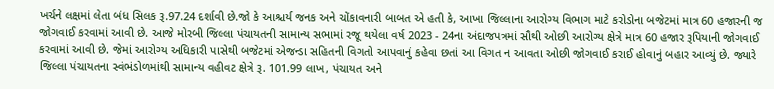ખર્ચને લક્ષમાં લેતા બંધ સિલક રૂ.97.24 દર્શાવી છે.જો કે આશ્ચર્ય જનક અને ચોંકાવનારી બાબત એ હતી કે, આખા જિલ્લાના આરોગ્ય વિભાગ માટે કરોડોના બજેટમાં માત્ર 60 હજારની જ જોગવાઈ કરવામાં આવી છે. આજે મોરબી જિલ્લા પંચાયતની સામાન્ય સભામાં રજૂ થયેલા વર્ષ 2023 - 24ના અંદાજપત્રમાં સૌથી ઓછી આરોગ્ય ક્ષેત્રે માત્ર 60 હજાર રૂપિયાની જોગવાઈ કરવામાં આવી છે. જેમાં આરોગ્ય અધિકારી પાસેથી બજેટમાં એજન્ડા સહિતની વિગતો આપવાનું કહેવા છતાં આ વિગત ન આવતા ઓછી જોગવાઈ કરાઈ હોવાનું બહાર આવ્યું છે. જ્યારે જિલ્લા પંચાયતના સ્વંભંડોળમાંથી સામાન્ય વહીવટ ક્ષેત્રે રૂ. 101.99 લાખ, પંચાયત અને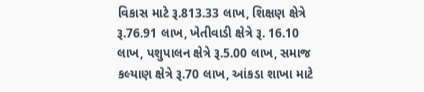વિકાસ માટે રૂ.813.33 લાખ, શિક્ષણ ક્ષેત્રે રૂ.76.91 લાખ, ખેતીવાડી ક્ષેત્રે રૂ. 16.10 લાખ, પશુપાલન ક્ષેત્રે રૂ.5.00 લાખ, સમાજ કલ્યાણ ક્ષેત્રે રૂ.70 લાખ, આંકડા શાખા માટે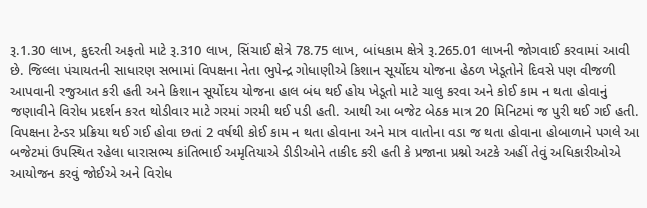રૂ.1.30 લાખ, કુદરતી અફતો માટે રૂ.310 લાખ, સિંચાઈ ક્ષેત્રે 78.75 લાખ, બાંધકામ ક્ષેત્રે રૂ.265.01 લાખની જોગવાઈ કરવામાં આવી છે. જિલ્લા પંચાયતની સાધારણ સભામાં વિપક્ષના નેતા ભુપેન્દ્ર ગોધાણીએ કિશાન સૂર્યોદય યોજના હેઠળ ખેડૂતોને દિવસે પણ વીજળી આપવાની રજુઆત કરી હતી અને કિશાન સૂર્યોદય યોજના હાલ બંધ થઈ હોય ખેડૂતો માટે ચાલુ કરવા અને કોઈ કામ ન થતા હોવાનું જણાવીને વિરોધ પ્રદર્શન કરત થોડીવાર માટે ગરમાં ગરમી થઈ પડી હતી. આથી આ બજેટ બેઠક માત્ર 20 મિનિટમાં જ પુરી થઈ ગઈ હતી. વિપક્ષના ટેન્ડર પ્રક્રિયા થઈ ગઈ હોવા છતાં 2 વર્ષથી કોઈ કામ ન થતા હોવાના અને માત્ર વાતોના વડા જ થતા હોવાના હોબાળાને પગલે આ બજેટમાં ઉપસ્થિત રહેલા ધારાસભ્ય કાંતિભાઈ અમૃતિયાએ ડીડીઓને તાકીદ કરી હતી કે પ્રજાના પ્રશ્નો અટકે અહીં તેવું અધિકારીઓએ આયોજન કરવું જોઈએ અને વિરોધ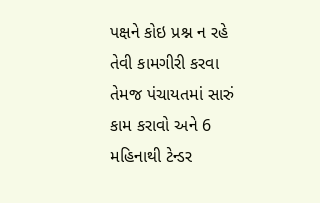પક્ષને કોઇ પ્રશ્ન ન રહે તેવી કામગીરી કરવા તેમજ પંચાયતમાં સારું કામ કરાવો અને 6 મહિનાથી ટેન્ડર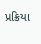પ્રક્રિયા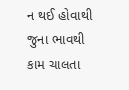ન થઈ હોવાથી જુના ભાવથી કામ ચાલતા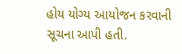હોય યોગ્ય આયોજન કરવાની સૂચના આપી હતી.